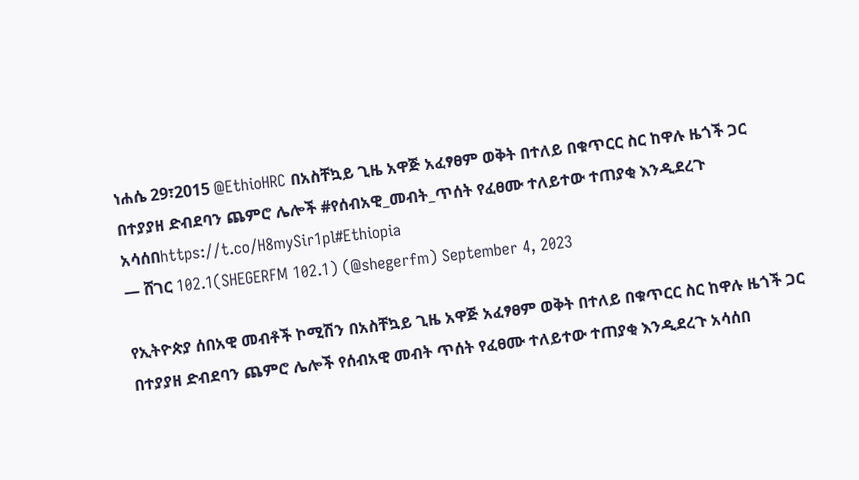ነሐሴ 29፣2015 @EthioHRC በአስቸኳይ ጊዜ አዋጅ አፈፃፀም ወቅት በተለይ በቁጥርር ስር ከዋሉ ዜጎች ጋር በተያያዘ ድብደባን ጨምሮ ሌሎች #የሰብአዊ_መብት_ጥሰት የፈፀሙ ተለይተው ተጠያቂ እንዲደረጉ አሳሰበhttps://t.co/H8mySir1pl#Ethiopia
— ሸገር 102.1(SHEGERFM 102.1) (@shegerfm) September 4, 2023

የኢትዮጵያ ሰበአዊ መብቶች ኮሚሽን በአስቸኳይ ጊዜ አዋጅ አፈፃፀም ወቅት በተለይ በቁጥርር ስር ከዋሉ ዜጎች ጋር በተያያዘ ድብደባን ጨምሮ ሌሎች የሰብአዊ መብት ጥሰት የፈፀሙ ተለይተው ተጠያቂ እንዲደረጉ አሳሰበ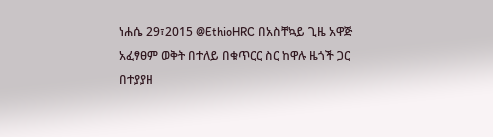ነሐሴ 29፣2015 @EthioHRC በአስቸኳይ ጊዜ አዋጅ አፈፃፀም ወቅት በተለይ በቁጥርር ስር ከዋሉ ዜጎች ጋር በተያያዘ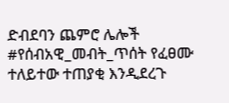ድብደባን ጨምሮ ሌሎች #የሰብአዊ_መብት_ጥሰት የፈፀሙ ተለይተው ተጠያቂ እንዲደረጉ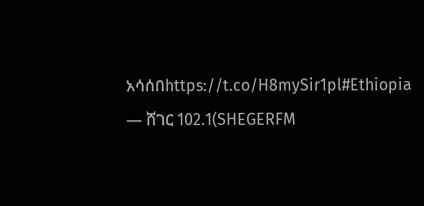አሳሰበhttps://t.co/H8mySir1pl#Ethiopia
— ሸገር 102.1(SHEGERFM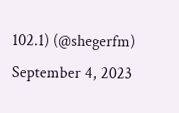102.1) (@shegerfm) September 4, 2023